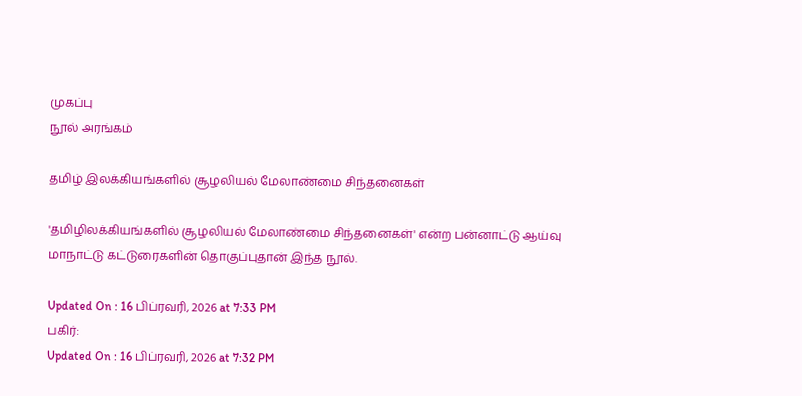முகப்பு
நூல் அரங்கம்

தமிழ் இலக்கியங்களில் சூழலியல் மேலாண்மை சிந்தனைகள்

'தமிழிலக்கியங்களில் சூழலியல் மேலாண்மை சிந்தனைகள்' என்ற பன்னாட்டு ஆய்வு மாநாட்டு கட்டுரைகளின் தொகுப்புதான் இந்த நூல்.

Updated On : 16 பிப்ரவரி, 2026 at 7:33 PM
பகிர்:
Updated On : 16 பிப்ரவரி, 2026 at 7:32 PM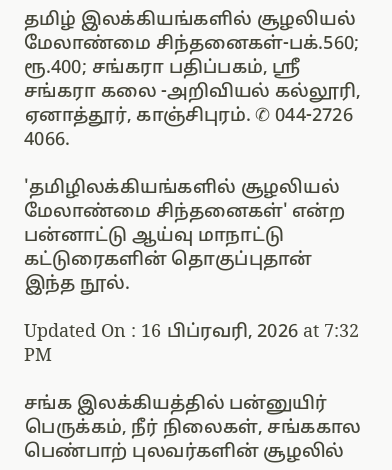தமிழ் இலக்கியங்களில் சூழலியல் மேலாண்மை சிந்தனைகள்-பக்.560; ரூ.400; சங்கரா பதிப்பகம், ஸ்ரீ சங்கரா கலை -அறிவியல் கல்லூரி, ஏனாத்தூர், காஞ்சிபுரம். ✆ 044-2726 4066.

'தமிழிலக்கியங்களில் சூழலியல் மேலாண்மை சிந்தனைகள்' என்ற பன்னாட்டு ஆய்வு மாநாட்டு கட்டுரைகளின் தொகுப்புதான் இந்த நூல்.

Updated On : 16 பிப்ரவரி, 2026 at 7:32 PM

சங்க இலக்கியத்தில் பன்னுயிர் பெருக்கம், நீர் நிலைகள், சங்ககால பெண்பாற் புலவர்களின் சூழலில்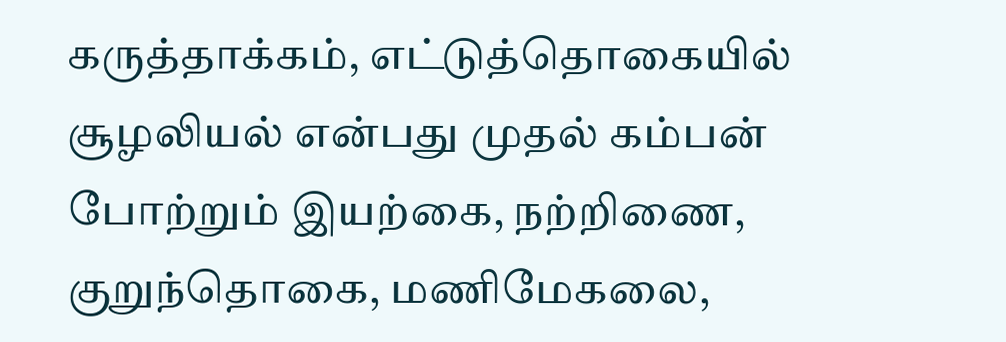கருத்தாக்கம், எட்டுத்தொகையில் சூழலியல் என்பது முதல் கம்பன் போற்றும் இயற்கை, நற்றிணை, குறுந்தொகை, மணிமேகலை,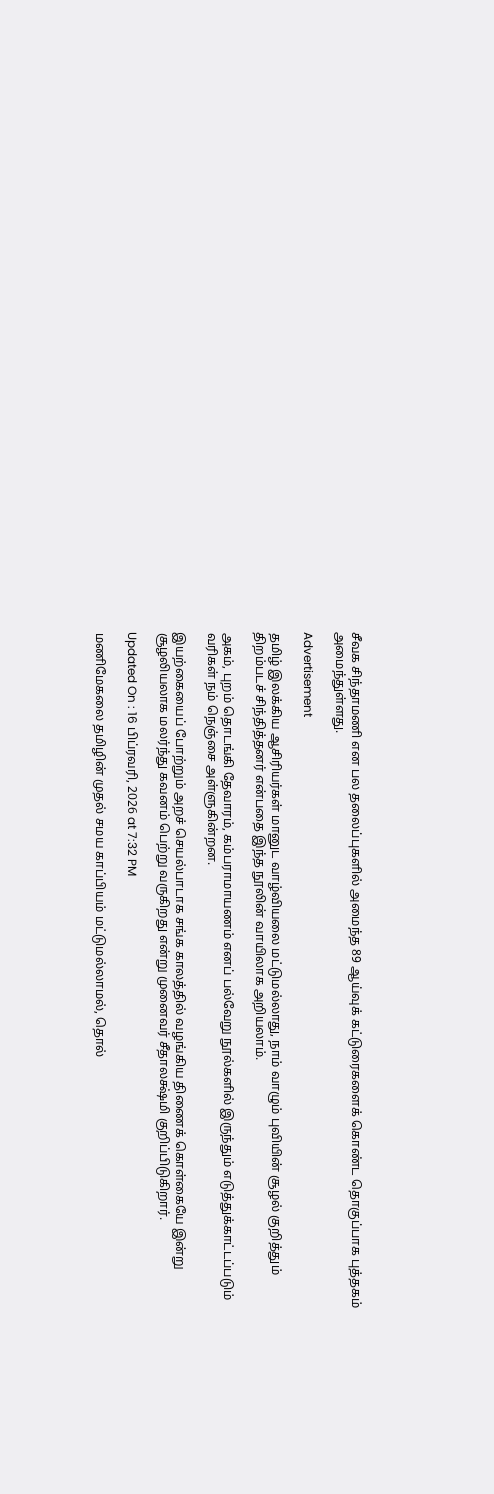சீவக சிந்தாமணி என பல தலைப்புகளில் அமைந்த 89 ஆய்வுக் கட்டுரைகளைக் கொண்ட தொகுப்பாக புத்தகம் அமைந்துள்ளது.

Advertisement

தமிழ் இலக்கிய ஆசிரியர்கள் மானுட வாழ்வியலை மட்டுமல்லாது, நாம் வாழும் புவியின் சூழல் குறித்தும் திறம்படச் சிந்தித்தனர் என்பதை இந்த நூலின் வாயிலாக அறியலாம்.

அகம், புறம் தொடங்கி தேவாரம், கம்பராமாயணம் எனப் பல்வேறு நூல்களில் இருந்தும் எடுத்துக்காட்டப்படும் வரிகள் நம் நெஞ்சை அள்ளுகின்றன.

இயற்கையைப் போற்றும் அறச் செயல்பாடாக சங்க காலத்தில் வழங்கிய திணைக் கொள்கையே இன்று சூழலியலாக மலர்ந்து கவனம் பெற்று வருகிறது என்று முனைவர் சீதாலக்ஷ்மி குறிப்பிடுகிறார்.

Updated On : 16 பிப்ரவரி, 2026 at 7:32 PM

மணிமேகலை தமிழின் முதல் சமய காப்பியம் மட்டுமல்லாமல், தொல்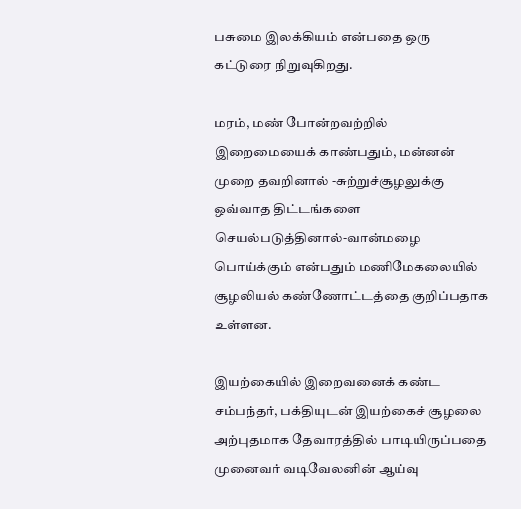பசுமை இலக்கியம் என்பதை ஒரு கட்டுரை நிறுவுகிறது.

மரம், மண் போன்றவற்றில் இறைமையைக் காண்பதும், மன்னன் முறை தவறினால் -சுற்றுச்சூழலுக்கு ஒவ்வாத திட்டங்களை செயல்படுத்தினால்-வான்மழை பொய்க்கும் என்பதும் மணிமேகலையில் சூழலியல் கண்ணோட்டத்தை குறிப்பதாக உள்ளன.

இயற்கையில் இறைவனைக் கண்ட சம்பந்தர், பக்தியுடன் இயற்கைச் சூழலை அற்புதமாக தேவாரத்தில் பாடியிருப்பதை முனைவர் வடிவேலனின் ஆய்வு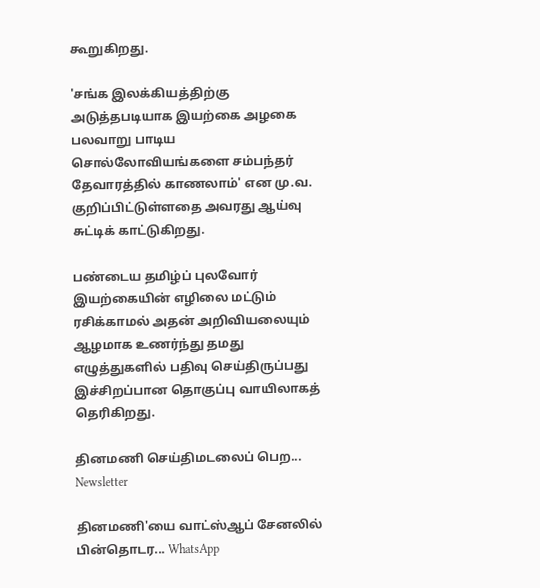கூறுகிறது.

'சங்க இலக்கியத்திற்கு அடுத்தபடியாக இயற்கை அழகை பலவாறு பாடிய சொல்லோவியங்களை சம்பந்தர் தேவாரத்தில் காணலாம்' என மு.வ. குறிப்பிட்டுள்ளதை அவரது ஆய்வு சுட்டிக் காட்டுகிறது.

பண்டைய தமிழ்ப் புலவோர் இயற்கையின் எழிலை மட்டும் ரசிக்காமல் அதன் அறிவியலையும் ஆழமாக உணர்ந்து தமது எழுத்துகளில் பதிவு செய்திருப்பது இச்சிறப்பான தொகுப்பு வாயிலாகத் தெரிகிறது.

தினமணி செய்திமடலைப் பெற... Newsletter

தினமணி'யை வாட்ஸ்ஆப் சேனலில் பின்தொடர... WhatsApp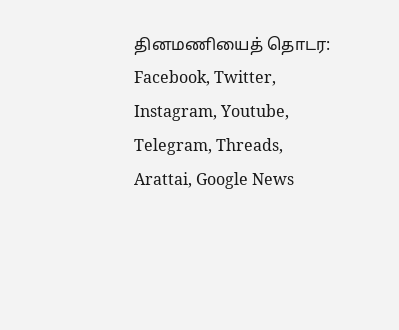தினமணியைத் தொடர: Facebook, Twitter, Instagram, Youtube, Telegram, Threads, Arattai, Google News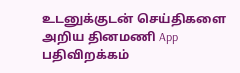உடனுக்குடன் செய்திகளை அறிய தினமணி App பதிவிறக்கம்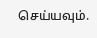செய்யவும்.